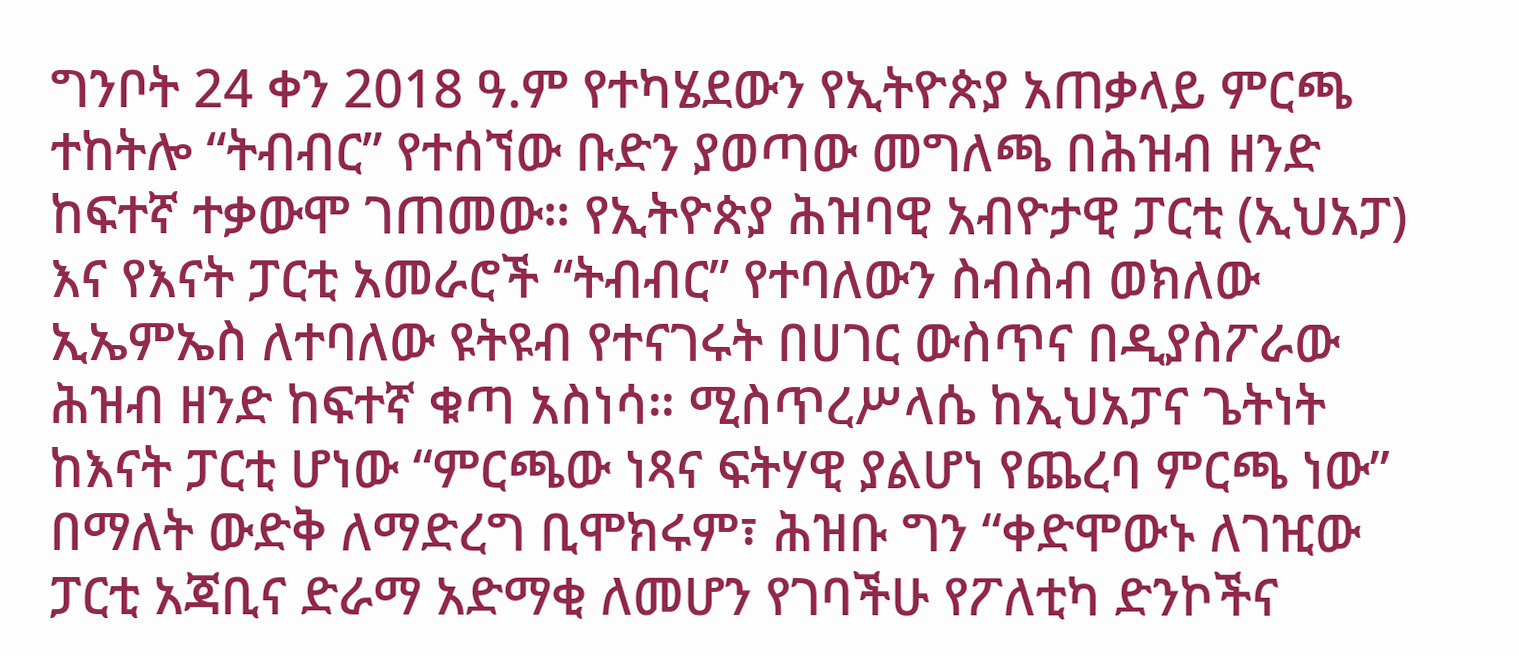ግንቦት 24 ቀን 2018 ዓ.ም የተካሄደውን የኢትዮጵያ አጠቃላይ ምርጫ ተከትሎ “ትብብር” የተሰኘው ቡድን ያወጣው መግለጫ በሕዝብ ዘንድ ከፍተኛ ተቃውሞ ገጠመው። የኢትዮጵያ ሕዝባዊ አብዮታዊ ፓርቲ (ኢህአፓ) እና የእናት ፓርቲ አመራሮች “ትብብር” የተባለውን ስብስብ ወክለው ኢኤምኤስ ለተባለው ዩትዩብ የተናገሩት በሀገር ውስጥና በዲያስፖራው ሕዝብ ዘንድ ከፍተኛ ቁጣ አስነሳ። ሚስጥረሥላሴ ከኢህአፓና ጌትነት ከእናት ፓርቲ ሆነው “ምርጫው ነጻና ፍትሃዊ ያልሆነ የጨረባ ምርጫ ነው” በማለት ውድቅ ለማድረግ ቢሞክሩም፣ ሕዝቡ ግን “ቀድሞውኑ ለገዢው ፓርቲ አጃቢና ድራማ አድማቂ ለመሆን የገባችሁ የፖለቲካ ድንኮችና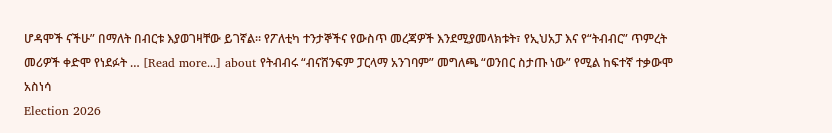ሆዳሞች ናችሁ” በማለት በብርቱ እያወገዛቸው ይገኛል። የፖለቲካ ተንታኞችና የውስጥ መረጃዎች እንደሚያመላክቱት፣ የኢህአፓ እና የ“ትብብር” ጥምረት መሪዎች ቀድሞ የነደፉት … [Read more...] about የትብብሩ “ብናሸንፍም ፓርላማ አንገባም” መግለጫ “ወንበር ስታጡ ነው” የሚል ከፍተኛ ተቃውሞ አስነሳ
Election 2026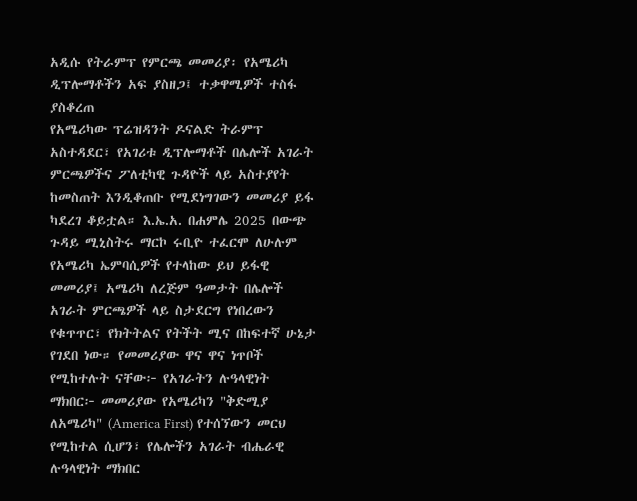አዲሱ የትራምፕ የምርጫ መመሪያ፡ የአሜሪካ ዲፕሎማቶችን አፍ ያስዘጋ፤ ተቃዋሚዎች ተስፋ ያስቆረጠ
የአሜሪካው ፕሬዝዳንት ዶናልድ ትራምፕ አስተዳደር፣ የአገሪቱ ዲፕሎማቶች በሌሎች አገራት ምርጫዎችና ፖለቲካዊ ጉዳዮች ላይ አስተያየት ከመስጠት እንዲቆጠቡ የሚደነግገውን መመሪያ ይፋ ካደረገ ቆይቷል። እ.ኤ.አ. በሐምሌ 2025 በውጭ ጉዳይ ሚኒስትሩ ማርኮ ሩቢዮ ተፈርሞ ለሁሉም የአሜሪካ ኤምባሲዎች የተላከው ይህ ይፋዊ መመሪያ፤ አሜሪካ ለረጅም ዓመታት በሌሎች አገራት ምርጫዎች ላይ ስታደርግ የነበረውን የቁጥጥር፣ የክትትልና የትችት ሚና በከፍተኛ ሁኔታ የገደበ ነው። የመመሪያው ዋና ዋና ነጥቦች የሚከተሉት ናቸው፦ የአገራትን ሉዓላዊነት ማክበር፦ መመሪያው የአሜሪካን "ቅድሚያ ለአሜሪካ" (America First) የተሰኘውን መርህ የሚከተል ሲሆን፣ የሌሎችን አገራት ብሔራዊ ሉዓላዊነት ማክበር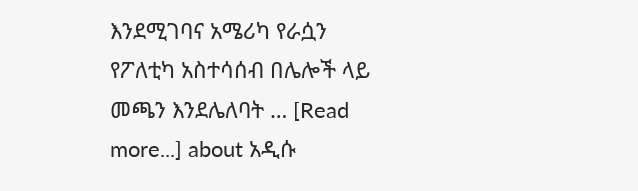እንደሚገባና አሜሪካ የራሷን የፖለቲካ አስተሳሰብ በሌሎች ላይ መጫን እንደሌለባት … [Read more...] about አዲሱ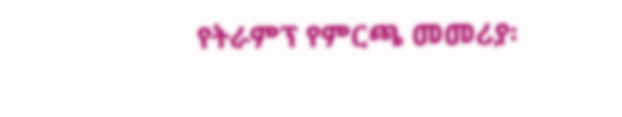የትራምፕ የምርጫ መመሪያ፡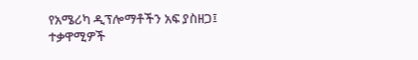የአሜሪካ ዲፕሎማቶችን አፍ ያስዘጋ፤ ተቃዋሚዎች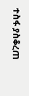ተስፋ ያስቆረጠ